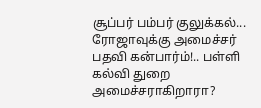சூப்பர் பம்பர் குலுக்கல்... ரோஜாவுக்கு அமைச்சர் பதவி கன்பார்ம்!.. பள்ளி கல்வி துறை அமைச்சராகிறாரா?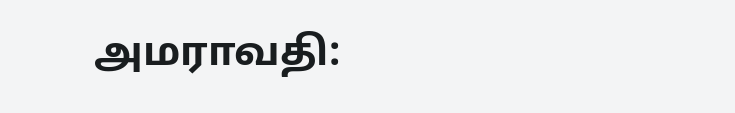அமராவதி: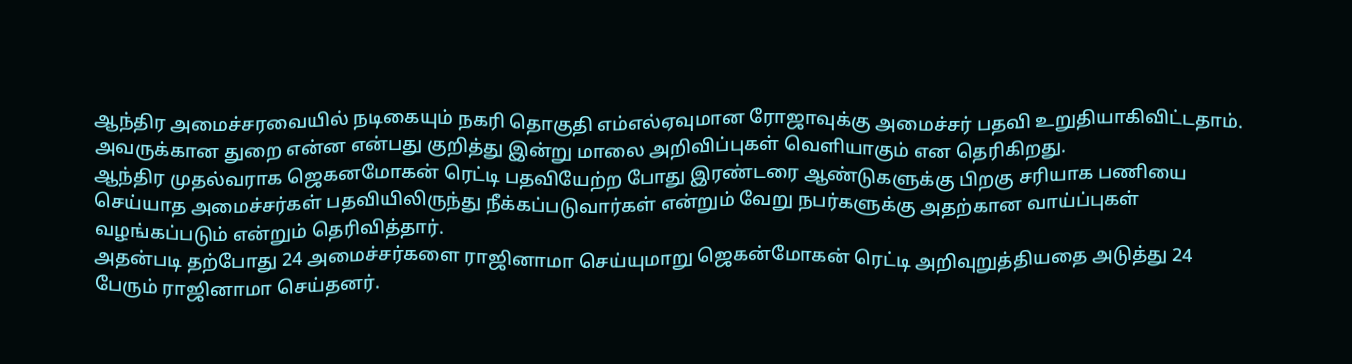ஆந்திர அமைச்சரவையில் நடிகையும் நகரி தொகுதி எம்எல்ஏவுமான ரோஜாவுக்கு அமைச்சர் பதவி உறுதியாகிவிட்டதாம். அவருக்கான துறை என்ன என்பது குறித்து இன்று மாலை அறிவிப்புகள் வெளியாகும் என தெரிகிறது.
ஆந்திர முதல்வராக ஜெகனமோகன் ரெட்டி பதவியேற்ற போது இரண்டரை ஆண்டுகளுக்கு பிறகு சரியாக பணியை செய்யாத அமைச்சர்கள் பதவியிலிருந்து நீக்கப்படுவார்கள் என்றும் வேறு நபர்களுக்கு அதற்கான வாய்ப்புகள் வழங்கப்படும் என்றும் தெரிவித்தார்.
அதன்படி தற்போது 24 அமைச்சர்களை ராஜினாமா செய்யுமாறு ஜெகன்மோகன் ரெட்டி அறிவுறுத்தியதை அடுத்து 24 பேரும் ராஜினாமா செய்தனர்.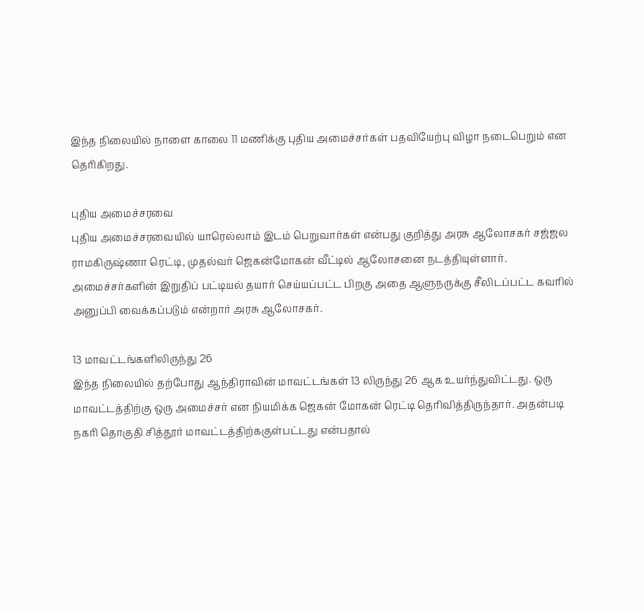இந்த நிலையில் நாளை காலை 11 மணிக்கு புதிய அமைச்சர்கள் பதவியேற்பு விழா நடைபெறும் என தெரிகிறது.

புதிய அமைச்சரவை
புதிய அமைச்சரவையில் யாரெல்லாம் இடம் பெறுவார்கள் என்பது குறித்து அரசு ஆலோசகர் சஜ்ஜல ராமகிருஷ்ணா ரெட்டி, முதல்வர் ஜெகன்மோகன் வீட்டில் ஆலோசனை நடத்தியுள்ளார். அமைச்சர்களின் இறுதிப் பட்டியல் தயார் செய்யப்பட்ட பிறகு அதை ஆளுநருக்கு சீலிடப்பட்ட கவரில் அனுப்பி வைக்கப்படும் என்றார் அரசு ஆலோசகர்.

13 மாவட்டங்களிலிருந்து 26
இந்த நிலையில் தற்போது ஆந்திராவின் மாவட்டங்கள் 13 லிருந்து 26 ஆக உயர்ந்துவிட்டது. ஒரு மாவட்டத்திற்கு ஒரு அமைச்சர் என நியமிக்க ஜெகன் மோகன் ரெட்டி தெரிவித்திருந்தார். அதன்படி நகரி தொகுதி சித்தூர் மாவட்டத்திற்ககுள்பட்டது என்பதால்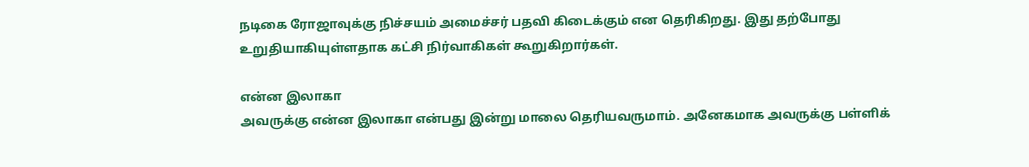நடிகை ரோஜாவுக்கு நிச்சயம் அமைச்சர் பதவி கிடைக்கும் என தெரிகிறது. இது தற்போது உறுதியாகியுள்ளதாக கட்சி நிர்வாகிகள் கூறுகிறார்கள்.

என்ன இலாகா
அவருக்கு என்ன இலாகா என்பது இன்று மாலை தெரியவருமாம். அனேகமாக அவருக்கு பள்ளிக்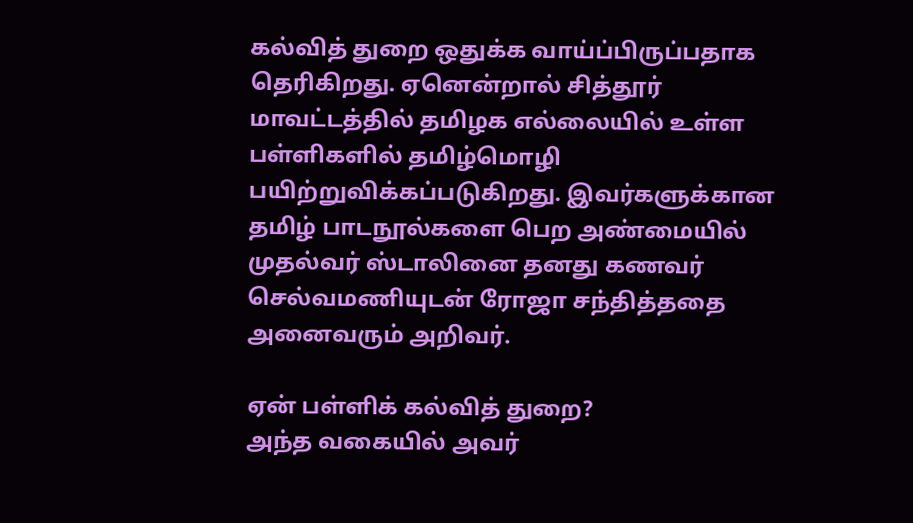கல்வித் துறை ஒதுக்க வாய்ப்பிருப்பதாக தெரிகிறது. ஏனென்றால் சித்தூர் மாவட்டத்தில் தமிழக எல்லையில் உள்ள பள்ளிகளில் தமிழ்மொழி பயிற்றுவிக்கப்படுகிறது. இவர்களுக்கான தமிழ் பாடநூல்களை பெற அண்மையில் முதல்வர் ஸ்டாலினை தனது கணவர் செல்வமணியுடன் ரோஜா சந்தித்ததை அனைவரும் அறிவர்.

ஏன் பள்ளிக் கல்வித் துறை?
அந்த வகையில் அவர்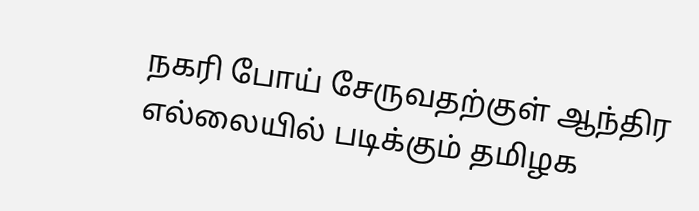நகரி போய் சேருவதற்குள் ஆந்திர எல்லையில் படிக்கும் தமிழக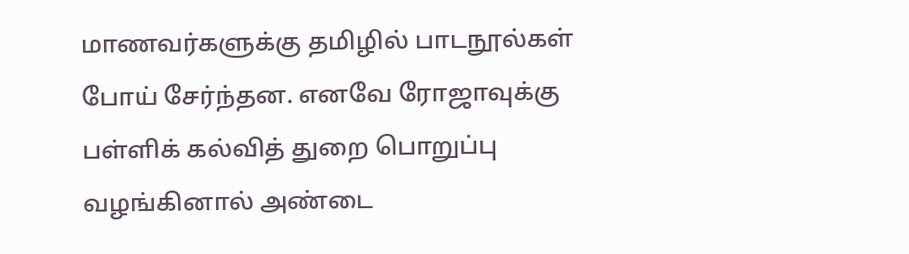மாணவர்களுக்கு தமிழில் பாடநூல்கள் போய் சேர்ந்தன. எனவே ரோஜாவுக்கு பள்ளிக் கல்வித் துறை பொறுப்பு வழங்கினால் அண்டை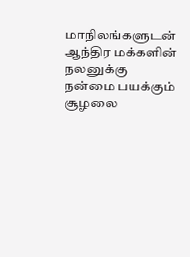மாநிலங்களுடன் ஆந்திர மக்களின் நலனுக்கு நன்மை பயக்கும் சூழலை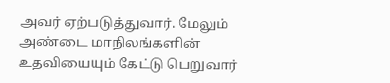அவர் ஏற்படுத்துவார். மேலும் அண்டை மாநிலங்களின் உதவியையும் கேட்டு பெறுவார்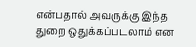என்பதால் அவருக்கு இந்த துறை ஒதுக்கப்படலாம் என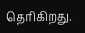தெரிகிறது.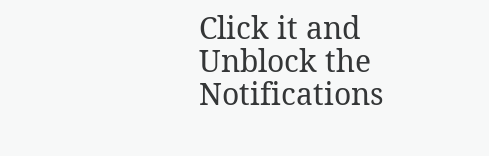Click it and Unblock the Notifications